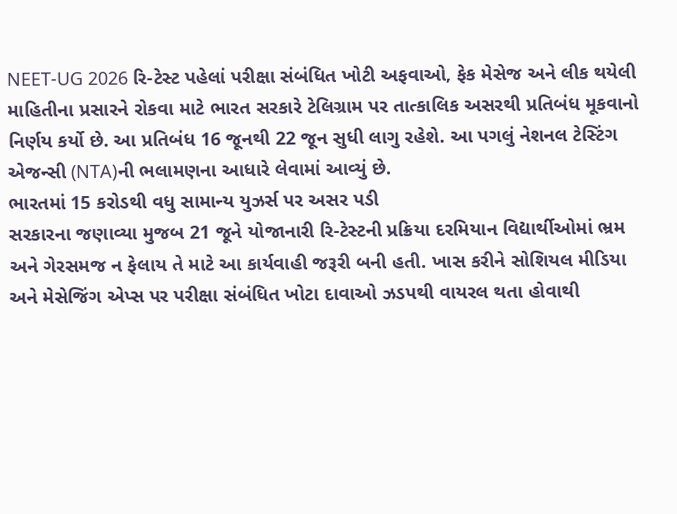NEET-UG 2026 રિ-ટેસ્ટ પહેલાં પરીક્ષા સંબંધિત ખોટી અફવાઓ, ફેક મેસેજ અને લીક થયેલી માહિતીના પ્રસારને રોકવા માટે ભારત સરકારે ટેલિગ્રામ પર તાત્કાલિક અસરથી પ્રતિબંધ મૂકવાનો નિર્ણય કર્યો છે. આ પ્રતિબંધ 16 જૂનથી 22 જૂન સુધી લાગુ રહેશે. આ પગલું નેશનલ ટેસ્ટિંગ એજન્સી (NTA)ની ભલામણના આધારે લેવામાં આવ્યું છે.
ભારતમાં 15 કરોડથી વધુ સામાન્ય યુઝર્સ પર અસર પડી
સરકારના જણાવ્યા મુજબ 21 જૂને યોજાનારી રિ-ટેસ્ટની પ્રક્રિયા દરમિયાન વિદ્યાર્થીઓમાં ભ્રમ અને ગેરસમજ ન ફેલાય તે માટે આ કાર્યવાહી જરૂરી બની હતી. ખાસ કરીને સોશિયલ મીડિયા અને મેસેજિંગ એપ્સ પર પરીક્ષા સંબંધિત ખોટા દાવાઓ ઝડપથી વાયરલ થતા હોવાથી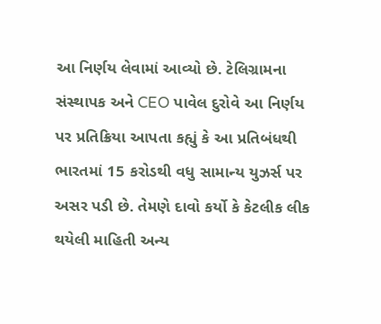આ નિર્ણય લેવામાં આવ્યો છે. ટેલિગ્રામના સંસ્થાપક અને CEO પાવેલ દુરોવે આ નિર્ણય પર પ્રતિક્રિયા આપતા કહ્યું કે આ પ્રતિબંધથી ભારતમાં 15 કરોડથી વધુ સામાન્ય યુઝર્સ પર અસર પડી છે. તેમણે દાવો કર્યો કે કેટલીક લીક થયેલી માહિતી અન્ય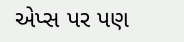એપ્સ પર પણ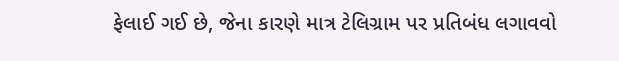ફેલાઈ ગઈ છે, જેના કારણે માત્ર ટેલિગ્રામ પર પ્રતિબંધ લગાવવો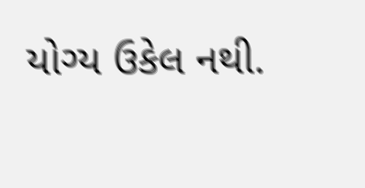યોગ્ય ઉકેલ નથી.